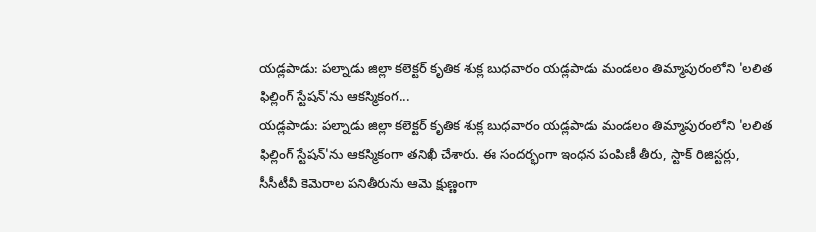యడ్లపాడు: పల్నాడు జిల్లా కలెక్టర్ కృతిక శుక్ల బుధవారం యడ్లపాడు మండలం తిమ్మాపురంలోని 'లలిత ఫిల్లింగ్ స్టేషన్'ను ఆకస్మికంగ...
యడ్లపాడు: పల్నాడు జిల్లా కలెక్టర్ కృతిక శుక్ల బుధవారం యడ్లపాడు మండలం తిమ్మాపురంలోని 'లలిత ఫిల్లింగ్ స్టేషన్'ను ఆకస్మికంగా తనిఖీ చేశారు. ఈ సందర్భంగా ఇంధన పంపిణీ తీరు, స్టాక్ రిజిస్టర్లు, సీసీటీవీ కెమెరాల పనితీరును ఆమె క్షుణ్ణంగా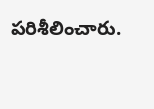పరిశీలించారు.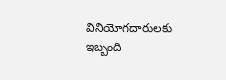వినియోగదారులకు ఇబ్బంది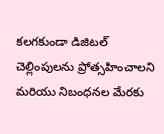కలగకుండా డిజిటల్ చెల్లింపులను ప్రోత్సహించాలని మరియు నిబంధనల మేరకు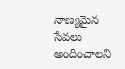నాణ్యమైన సేవలు అందించాలని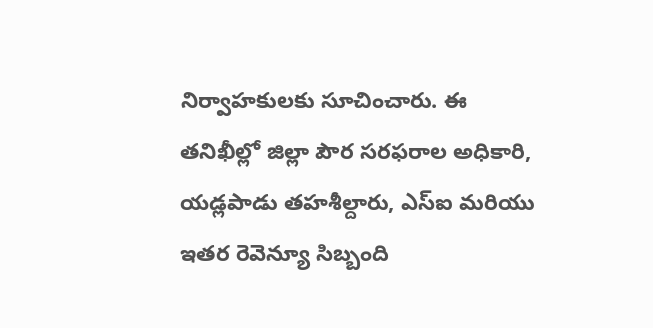నిర్వాహకులకు సూచించారు. ఈ తనిఖీల్లో జిల్లా పౌర సరఫరాల అధికారి, యడ్లపాడు తహశీల్దారు, ఎస్ఐ మరియు ఇతర రెవెన్యూ సిబ్బంది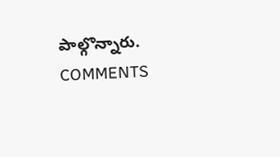పాల్గొన్నారు.
COMMENTS